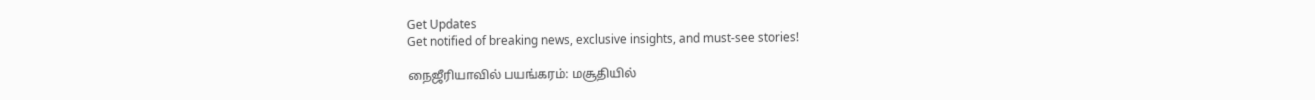Get Updates
Get notified of breaking news, exclusive insights, and must-see stories!

நைஜீரியாவில் பயங்கரம்: மசூதியில்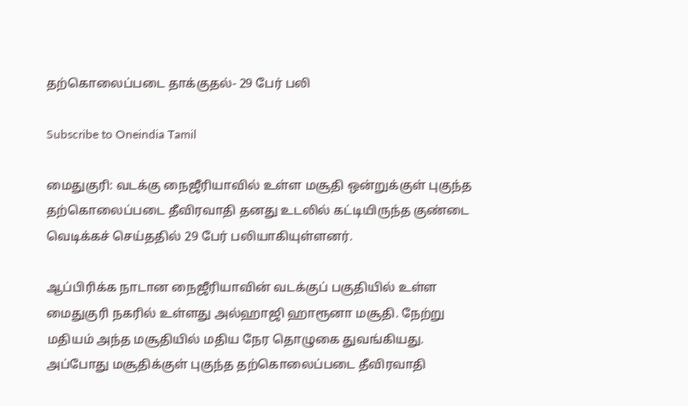தற்கொலைப்படை தாக்குதல்- 29 பேர் பலி

Subscribe to Oneindia Tamil

மைதுகுரி: வடக்கு நைஜீரியாவில் உள்ள மசூதி ஒன்றுக்குள் புகுந்த தற்கொலைப்படை தீவிரவாதி தனது உடலில் கட்டியிருந்த குண்டை வெடிக்கச் செய்ததில் 29 பேர் பலியாகியுள்ளனர்.

ஆப்பிரிக்க நாடான நைஜீரியாவின் வடக்குப் பகுதியில் உள்ள மைதுகுரி நகரில் உள்ளது அல்ஹாஜி ஹாரூனா மசூதி. நேற்று மதியம் அந்த மசூதியில் மதிய நேர தொழுகை துவங்கியது. அப்போது மசூதிக்குள் புகுந்த தற்கொலைப்படை தீவிரவாதி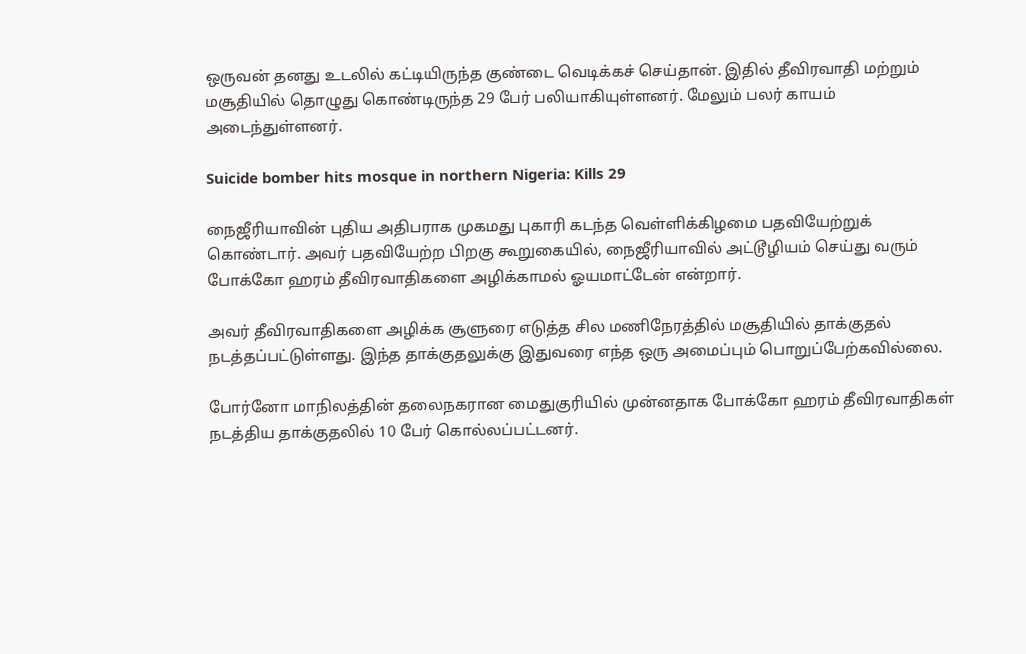ஒருவன் தனது உடலில் கட்டியிருந்த குண்டை வெடிக்கச் செய்தான். இதில் தீவிரவாதி மற்றும் மசூதியில் தொழுது கொண்டிருந்த 29 பேர் பலியாகியுள்ளனர். மேலும் பலர் காயம் அடைந்துள்ளனர்.

Suicide bomber hits mosque in northern Nigeria: Kills 29

நைஜீரியாவின் புதிய அதிபராக முகமது புகாரி கடந்த வெள்ளிக்கிழமை பதவியேற்றுக் கொண்டார். அவர் பதவியேற்ற பிறகு கூறுகையில், நைஜீரியாவில் அட்டூழியம் செய்து வரும் போக்கோ ஹரம் தீவிரவாதிகளை அழிக்காமல் ஓயமாட்டேன் என்றார்.

அவர் தீவிரவாதிகளை அழிக்க சூளுரை எடுத்த சில மணிநேரத்தில் மசூதியில் தாக்குதல் நடத்தப்பட்டுள்ளது. இந்த தாக்குதலுக்கு இதுவரை எந்த ஒரு அமைப்பும் பொறுப்பேற்கவில்லை.

போர்னோ மாநிலத்தின் தலைநகரான மைதுகுரியில் முன்னதாக போக்கோ ஹரம் தீவிரவாதிகள் நடத்திய தாக்குதலில் 10 பேர் கொல்லப்பட்டனர்.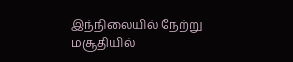இந்நிலையில் நேற்று மசூதியில்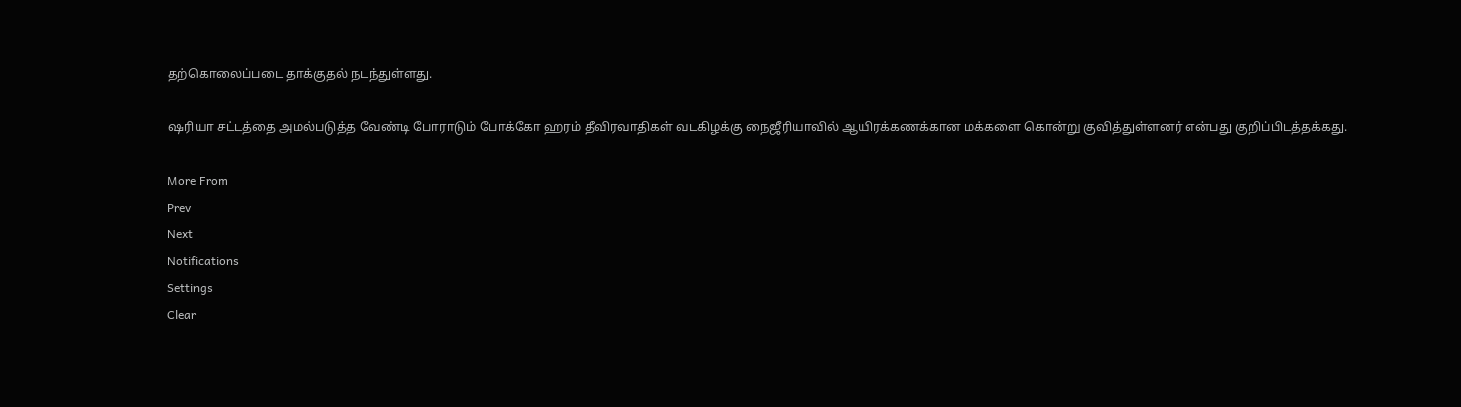தற்கொலைப்படை தாக்குதல் நடந்துள்ளது.

ஷரியா சட்டத்தை அமல்படுத்த வேண்டி போராடும் போக்கோ ஹரம் தீவிரவாதிகள் வடகிழக்கு நைஜீரியாவில் ஆயிரக்கணக்கான மக்களை கொன்று குவித்துள்ளனர் என்பது குறிப்பிடத்தக்கது.

More From
Prev
Next
Notifications
Settings
Clear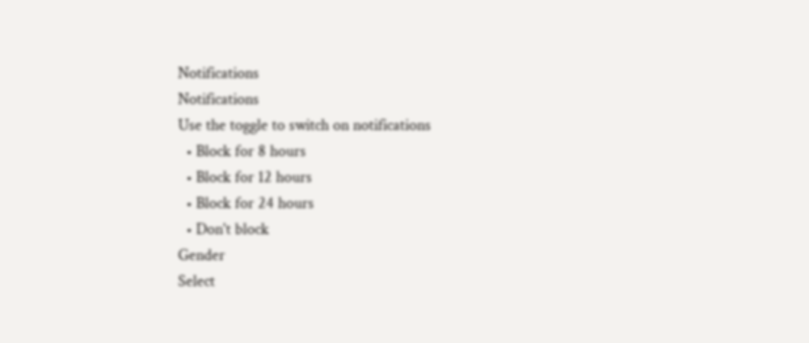Notifications
Notifications
Use the toggle to switch on notifications
  • Block for 8 hours
  • Block for 12 hours
  • Block for 24 hours
  • Don't block
Gender
Select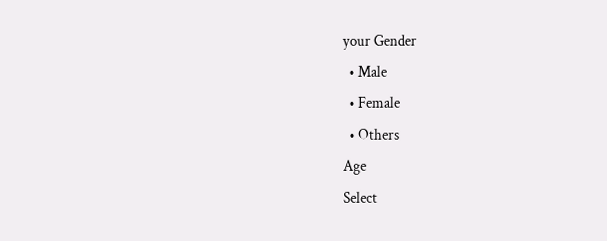your Gender
  • Male
  • Female
  • Others
Age
Select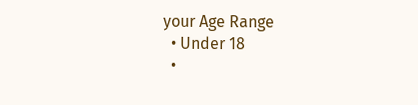your Age Range
  • Under 18
  •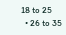18 to 25
  • 26 to 35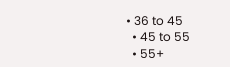• 36 to 45
  • 45 to 55
  • 55+